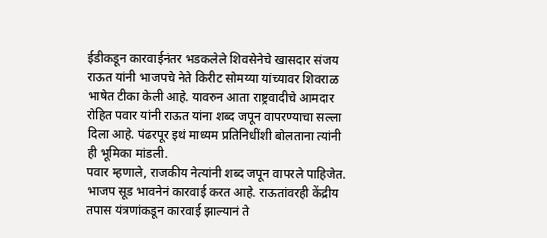ईडीकडून कारवाईनंतर भडकलेले शिवसेनेचे खासदार संजय राऊत यांनी भाजपचे नेते किरीट सोमय्या यांच्यावर शिवराळ भाषेत टीका केली आहे. यावरुन आता राष्ट्रवादीचे आमदार रोहित पवार यांनी राऊत यांना शब्द जपून वापरण्याचा सल्ला दिला आहे. पंढरपूर इथं माध्यम प्रतिनिधींशी बोलताना त्यांनी ही भूमिका मांडली.
पवार म्हणाले, राजकीय नेत्यांनी शब्द जपून वापरले पाहिजेत. भाजप सूड भावनेनं कारवाई करत आहे. राऊतांवरही केंद्रीय तपास यंत्रणांकडून कारवाई झाल्यानं ते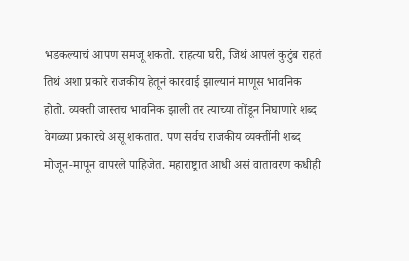भडकल्याचं आपण समजू शकतो. राहत्या घरी, जिथं आपलं कुटुंब राहतं तिथं अशा प्रकारे राजकीय हेतूनं कारवाई झाल्यानं माणूस भावनिक होतो. व्यक्ती जास्तच भावनिक झाली तर त्याच्या तोंडून निघाणारे शब्द वेगळ्या प्रकारचे असू शकतात. पण सर्वच राजकीय व्यक्तींनी शब्द मोजून-मापून वापरले पाहिजेत. महाराष्ट्रात आधी असं वातावरण कधीही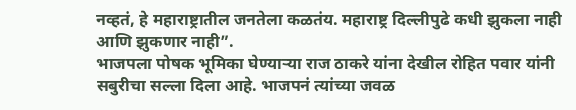नव्हतं, हे महाराष्ट्रातील जनतेला कळतंय. महाराष्ट्र दिल्लीपुढे कधी झुकला नाही आणि झुकणार नाही”.
भाजपला पोषक भूमिका घेण्याऱ्या राज ठाकरे यांना देखील रोहित पवार यांनी सबुरीचा सल्ला दिला आहे. भाजपनं त्यांच्या जवळ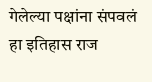गेलेल्या पक्षांना संपवलं हा इतिहास राज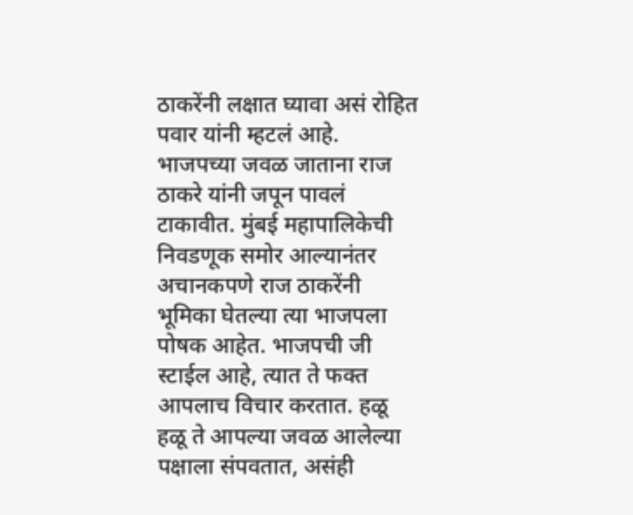ठाकरेंनी लक्षात घ्यावा असं रोहित पवार यांनी म्हटलं आहे. भाजपच्या जवळ जाताना राज ठाकरे यांनी जपून पावलं टाकावीत. मुंबई महापालिकेची निवडणूक समोर आल्यानंतर अचानकपणे राज ठाकरेंनी भूमिका घेतल्या त्या भाजपला पोषक आहेत. भाजपची जी स्टाईल आहे, त्यात ते फक्त आपलाच विचार करतात. हळू हळू ते आपल्या जवळ आलेल्या पक्षाला संपवतात, असंही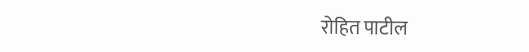रोहित पाटील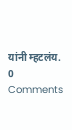यांनी म्हटलंय.
0 Comments